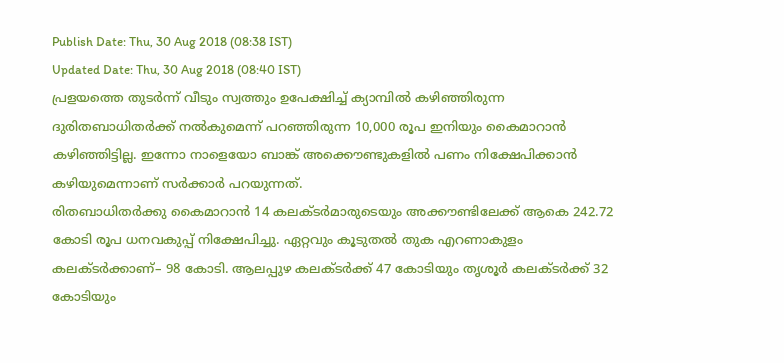Publish Date: Thu, 30 Aug 2018 (08:38 IST)
Updated Date: Thu, 30 Aug 2018 (08:40 IST)
പ്രളയത്തെ തുടർന്ന് വീടും സ്വത്തും ഉപേക്ഷിച്ച് ക്യാമ്പിൽ കഴിഞ്ഞിരുന്ന ദുരിതബാധിതർക്ക് നൽകുമെന്ന് പറഞ്ഞിരുന്ന 10,000 രൂപ ഇനിയും കൈമാറാൻ കഴിഞ്ഞിട്ടില്ല. ഇന്നോ നാളെയോ ബാങ്ക് അക്കൌണ്ടുകളിൽ പണം നിക്ഷേപിക്കാൻ കഴിയുമെന്നാണ് സർക്കാർ പറയുന്നത്.
രിതബാധിതർക്കു കൈമാറാൻ 14 കലക്ടർമാരുടെയും അക്കൗണ്ടിലേക്ക് ആകെ 242.72 കോടി രൂപ ധനവകുപ്പ് നിക്ഷേപിച്ചു. ഏറ്റവും കൂടുതൽ തുക എറണാകുളം കലക്ടർക്കാണ്– 98 കോടി. ആലപ്പുഴ കലക്ടർക്ക് 47 കോടിയും തൃശൂർ കലക്ടർക്ക് 32 കോടിയും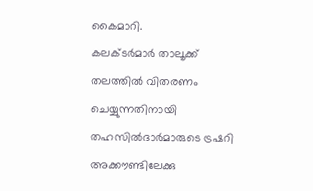കൈമാറി.
കലക്ടർമാർ താലൂക്ക് തലത്തിൽ വിതരണം ചെയ്യുന്നതിനായി തഹസിൽദാർമാരുടെ ട്രഷറി അക്കൗണ്ടിലേക്കു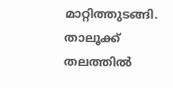മാറ്റിത്തുടങ്ങി. താലൂക്ക് തലത്തിൽ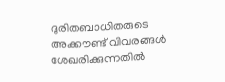ദുരിതബാധിതരുടെ അക്കൗണ്ട് വിവരങ്ങൾ ശേഖരിക്കുന്നതിൽ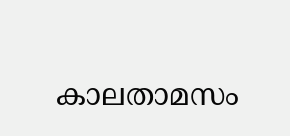കാലതാമസം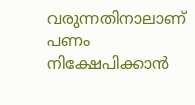വരുന്നതിനാലാണ് പണം നിക്ഷേപിക്കാൻ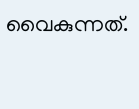വൈകുന്നത്.